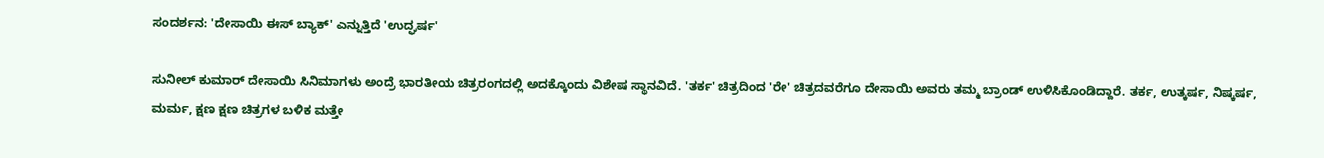ಸಂದರ್ಶನ: 'ದೇಸಾಯಿ ಈಸ್ ಬ್ಯಾಕ್' ಎನ್ನುತ್ತಿದೆ 'ಉದ್ಘರ್ಷ'

ಸುನೀಲ್ ಕುಮಾರ್ ದೇಸಾಯಿ ಸಿನಿಮಾಗಳು ಅಂದ್ರೆ ಭಾರತೀಯ ಚಿತ್ರರಂಗದಲ್ಲಿ ಅದಕ್ಕೊಂದು ವಿಶೇಷ ಸ್ಥಾನವಿದೆ. 'ತರ್ಕ' ಚಿತ್ರದಿಂದ 'ರೇ' ಚಿತ್ರದವರೆಗೂ ದೇಸಾಯಿ ಅವರು ತಮ್ಮ ಬ್ರಾಂಡ್ ಉಳಿಸಿಕೊಂಡಿದ್ದಾರೆ. ತರ್ಕ, ಉತ್ಕರ್ಷ, ನಿಷ್ಕರ್ಷ, ಮರ್ಮ, ಕ್ಷಣ ಕ್ಷಣ ಚಿತ್ರಗಳ ಬಳಿಕ ಮತ್ತೇ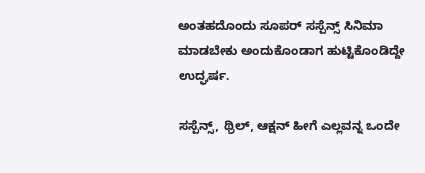ಅಂತಹದೊಂದು ಸೂಪರ್ ಸಸ್ಪೆನ್ಸ್ ಸಿನಿಮಾ ಮಾಡಬೇಕು ಅಂದುಕೊಂಡಾಗ ಹುಟ್ಟಿಕೊಂಡಿದ್ದೇ ಉದ್ಘರ್ಷ.

ಸಸ್ಪೆನ್ಸ್, ಥ್ರಿಲ್, ಆಕ್ಷನ್ ಹೀಗೆ ಎಲ್ಲವನ್ನ ಒಂದೇ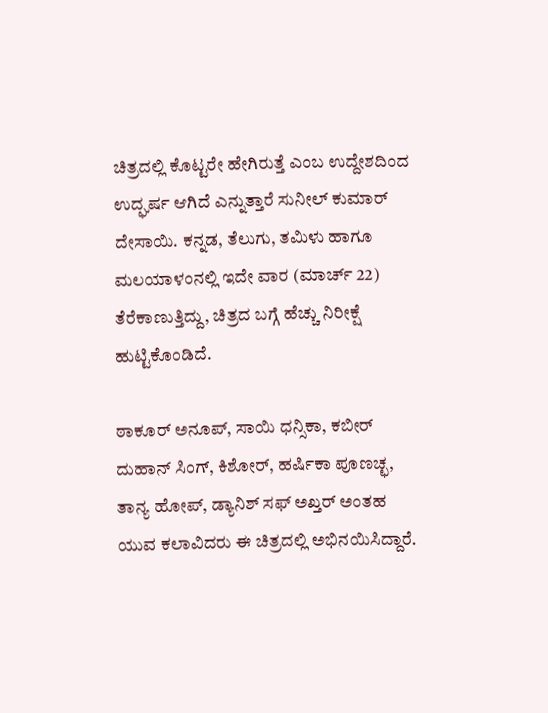ಚಿತ್ರದಲ್ಲಿ ಕೊಟ್ಟರೇ ಹೇಗಿರುತ್ತೆ ಎಂಬ ಉದ್ದೇಶದಿಂದ ಉದ್ಘರ್ಷ ಆಗಿದೆ ಎನ್ನುತ್ತಾರೆ ಸುನೀಲ್ ಕುಮಾರ್ ದೇಸಾಯಿ. ಕನ್ನಡ, ತೆಲುಗು, ತಮಿಳು ಹಾಗೂ ಮಲಯಾಳಂನಲ್ಲಿ ಇದೇ ವಾರ (ಮಾರ್ಚ್ 22) ತೆರೆಕಾಣುತ್ತಿದ್ದು, ಚಿತ್ರದ ಬಗ್ಗೆ ಹೆಚ್ಚು ನಿರೀಕ್ಷೆ ಹುಟ್ಟಿಕೊಂಡಿದೆ.

ಠಾಕೂರ್ ಅನೂಪ್, ಸಾಯಿ ಧನ್ಸಿಕಾ, ಕಬೀರ್ ದುಹಾನ್ ಸಿಂಗ್, ಕಿಶೋರ್, ಹರ್ಷಿಕಾ ಪೂಣಚ್ಛ, ತಾನ್ಯ ಹೋಪ್, ಡ್ಯಾನಿಶ್ ಸಫ್ ಅಖ್ತರ್ ಅಂತಹ ಯುವ ಕಲಾವಿದರು ಈ ಚಿತ್ರದಲ್ಲಿ ಅಭಿನಯಿಸಿದ್ದಾರೆ.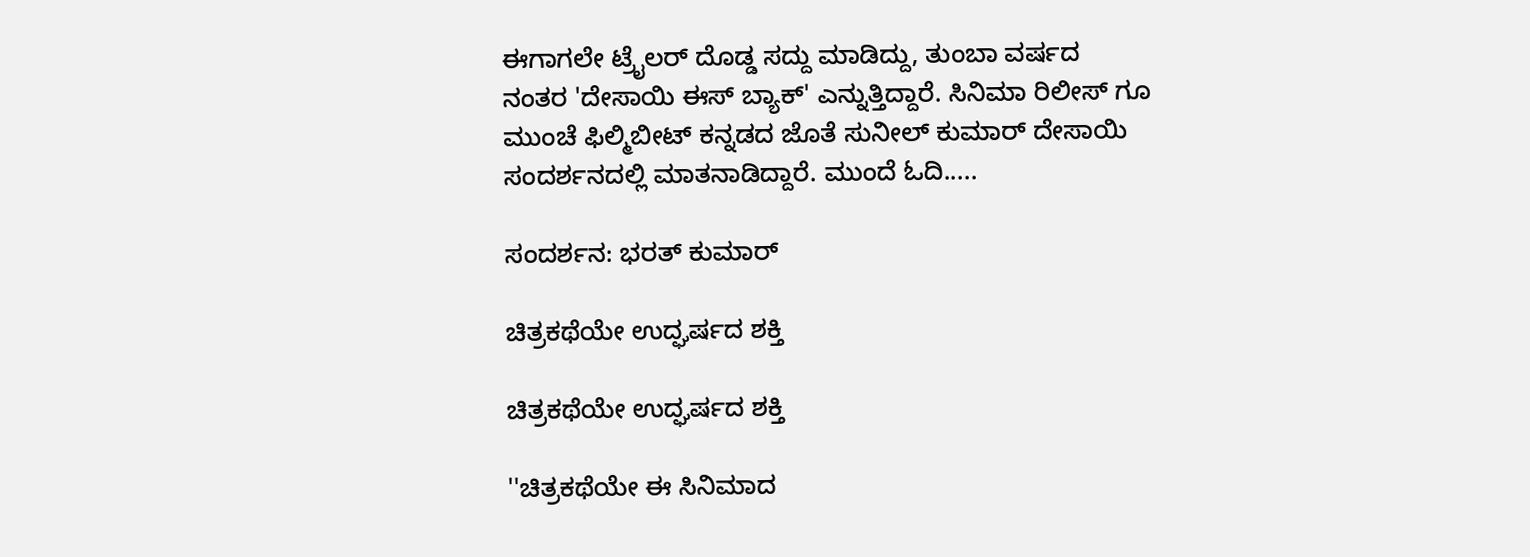ಈಗಾಗಲೇ ಟ್ರೈಲರ್ ದೊಡ್ಡ ಸದ್ದು ಮಾಡಿದ್ದು, ತುಂಬಾ ವರ್ಷದ ನಂತರ 'ದೇಸಾಯಿ ಈಸ್ ಬ್ಯಾಕ್' ಎನ್ನುತ್ತಿದ್ದಾರೆ. ಸಿನಿಮಾ ರಿಲೀಸ್ ಗೂ ಮುಂಚೆ ಫಿಲ್ಮಿಬೀಟ್ ಕನ್ನಡದ ಜೊತೆ ಸುನೀಲ್ ಕುಮಾರ್ ದೇಸಾಯಿ ಸಂದರ್ಶನದಲ್ಲಿ ಮಾತನಾಡಿದ್ದಾರೆ. ಮುಂದೆ ಓದಿ.....

ಸಂದರ್ಶನ: ಭರತ್ ಕುಮಾರ್

ಚಿತ್ರಕಥೆಯೇ ಉದ್ಘರ್ಷದ ಶಕ್ತಿ

ಚಿತ್ರಕಥೆಯೇ ಉದ್ಘರ್ಷದ ಶಕ್ತಿ

''ಚಿತ್ರಕಥೆಯೇ ಈ ಸಿನಿಮಾದ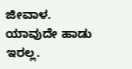ಜೀವಾಳ. ಯಾವುದೇ ಹಾಡು ಇರಲ್ಲ.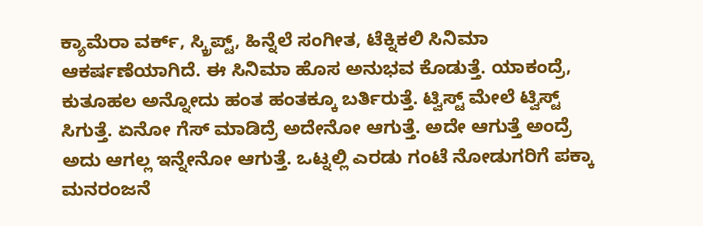ಕ್ಯಾಮೆರಾ ವರ್ಕ್, ಸ್ಕ್ರಿಪ್ಟ್, ಹಿನ್ನೆಲೆ ಸಂಗೀತ, ಟೆಕ್ನಿಕಲಿ ಸಿನಿಮಾ ಆಕರ್ಷಣೆಯಾಗಿದೆ. ಈ ಸಿನಿಮಾ ಹೊಸ ಅನುಭವ ಕೊಡುತ್ತೆ. ಯಾಕಂದ್ರೆ, ಕುತೂಹಲ ಅನ್ನೋದು ಹಂತ ಹಂತಕ್ಕೂ ಬರ್ತಿರುತ್ತೆ. ಟ್ವಿಸ್ಟ್ ಮೇಲೆ ಟ್ವಿಸ್ಟ್ ಸಿಗುತ್ತೆ. ಏನೋ ಗೆಸ್ ಮಾಡಿದ್ರೆ ಅದೇನೋ ಆಗುತ್ತೆ. ಅದೇ ಆಗುತ್ತೆ ಅಂದ್ರೆ ಅದು ಆಗಲ್ಲ ಇನ್ನೇನೋ ಆಗುತ್ತೆ. ಒಟ್ನಲ್ಲಿ ಎರಡು ಗಂಟೆ ನೋಡುಗರಿಗೆ ಪಕ್ಕಾ ಮನರಂಜನೆ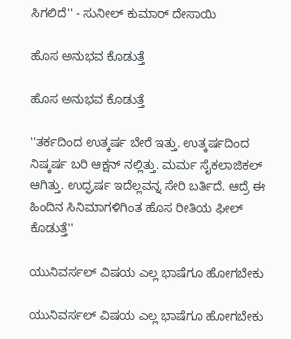ಸಿಗಲಿದೆ'' - ಸುನೀಲ್ ಕುಮಾರ್ ದೇಸಾಯಿ

ಹೊಸ ಅನುಭವ ಕೊಡುತ್ತೆ

ಹೊಸ ಅನುಭವ ಕೊಡುತ್ತೆ

''ತರ್ಕದಿಂದ ಉತ್ಕರ್ಷ ಬೇರೆ ಇತ್ತು. ಉತ್ಕರ್ಷದಿಂದ ನಿಷ್ಕರ್ಷ ಬರಿ ಆಕ್ಷನ್ ನಲ್ಲಿತ್ತು. ಮರ್ಮ ಸೈಕಲಾಜಿಕಲ್ ಆಗಿತ್ತು. ಉದ್ಘರ್ಷ ಇದೆಲ್ಲವನ್ನ ಸೇರಿ ಬರ್ತಿದೆ. ಆದ್ರೆ ಈ ಹಿಂದಿನ ಸಿನಿಮಾಗಳಿಗಿಂತ ಹೊಸ ರೀತಿಯ ಫೀಲ್ ಕೊಡುತ್ತೆ''

ಯುನಿವರ್ಸಲ್ ವಿಷಯ ಎಲ್ಲ ಭಾಷೆಗೂ ಹೋಗಬೇಕು

ಯುನಿವರ್ಸಲ್ ವಿಷಯ ಎಲ್ಲ ಭಾಷೆಗೂ ಹೋಗಬೇಕು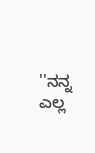''ನನ್ನ ಎಲ್ಲ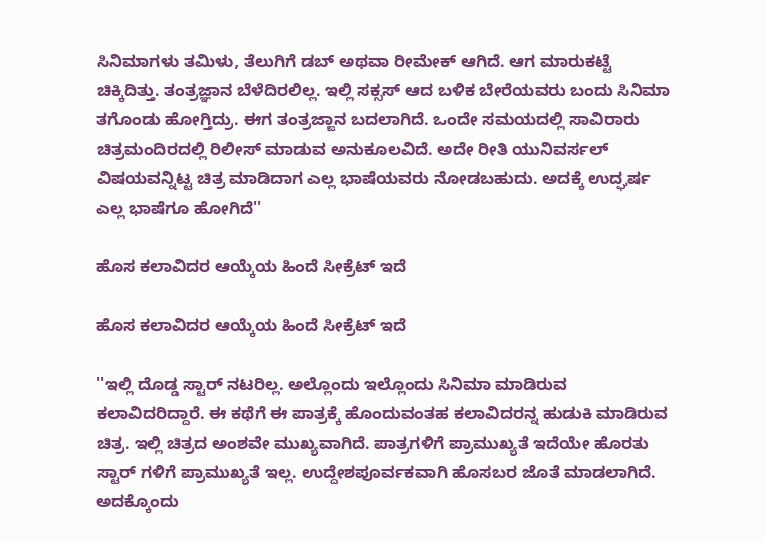ಸಿನಿಮಾಗಳು ತಮಿಳು, ತೆಲುಗಿಗೆ ಡಬ್ ಅಥವಾ ರೀಮೇಕ್ ಆಗಿದೆ. ಆಗ ಮಾರುಕಟ್ಟೆ ಚಿಕ್ಕಿದಿತ್ತು. ತಂತ್ರಜ್ಞಾನ ಬೆಳೆದಿರಲಿಲ್ಲ. ಇಲ್ಲಿ ಸಕ್ಸಸ್ ಆದ ಬಳಿಕ ಬೇರೆಯವರು ಬಂದು ಸಿನಿಮಾ ತಗೊಂಡು ಹೋಗ್ತಿದ್ರು. ಈಗ ತಂತ್ರಜ್ಙಾನ ಬದಲಾಗಿದೆ. ಒಂದೇ ಸಮಯದಲ್ಲಿ ಸಾವಿರಾರು ಚಿತ್ರಮಂದಿರದಲ್ಲಿ ರಿಲೀಸ್ ಮಾಡುವ ಅನುಕೂಲವಿದೆ. ಅದೇ ರೀತಿ ಯುನಿವರ್ಸಲ್ ವಿಷಯವನ್ನಿಟ್ಟ ಚಿತ್ರ ಮಾಡಿದಾಗ ಎಲ್ಲ ಭಾಷೆಯವರು ನೋಡಬಹುದು. ಅದಕ್ಕೆ ಉದ್ಘರ್ಷ ಎಲ್ಲ ಭಾಷೆಗೂ ಹೋಗಿದೆ''

ಹೊಸ ಕಲಾವಿದರ ಆಯ್ಕೆಯ ಹಿಂದೆ ಸೀಕ್ರೆಟ್ ಇದೆ

ಹೊಸ ಕಲಾವಿದರ ಆಯ್ಕೆಯ ಹಿಂದೆ ಸೀಕ್ರೆಟ್ ಇದೆ

''ಇಲ್ಲಿ ದೊಡ್ಡ ಸ್ಟಾರ್ ನಟರಿಲ್ಲ. ಅಲ್ಲೊಂದು ಇಲ್ಲೊಂದು ಸಿನಿಮಾ ಮಾಡಿರುವ ಕಲಾವಿದರಿದ್ದಾರೆ. ಈ ಕಥೆಗೆ ಈ ಪಾತ್ರಕ್ಕೆ ಹೊಂದುವಂತಹ ಕಲಾವಿದರನ್ನ ಹುಡುಕಿ ಮಾಡಿರುವ ಚಿತ್ರ. ಇಲ್ಲಿ ಚಿತ್ರದ ಅಂಶವೇ ಮುಖ್ಯವಾಗಿದೆ. ಪಾತ್ರಗಳಿಗೆ ಪ್ರಾಮುಖ್ಯತೆ ಇದೆಯೇ ಹೊರತು ಸ್ಟಾರ್ ಗಳಿಗೆ ಪ್ರಾಮುಖ್ಯತೆ ಇಲ್ಲ. ಉದ್ದೇಶಪೂರ್ವಕವಾಗಿ ಹೊಸಬರ ಜೊತೆ ಮಾಡಲಾಗಿದೆ. ಅದಕ್ಕೊಂದು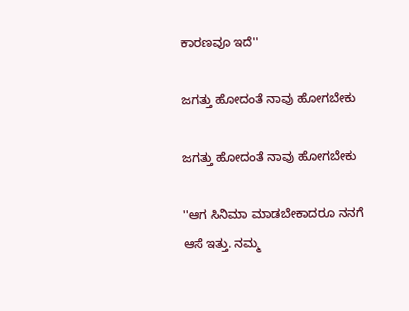ಕಾರಣವೂ ಇದೆ''

ಜಗತ್ತು ಹೋದಂತೆ ನಾವು ಹೋಗಬೇಕು

ಜಗತ್ತು ಹೋದಂತೆ ನಾವು ಹೋಗಬೇಕು

''ಆಗ ಸಿನಿಮಾ ಮಾಡಬೇಕಾದರೂ ನನಗೆ ಆಸೆ ಇತ್ತು. ನಮ್ಮ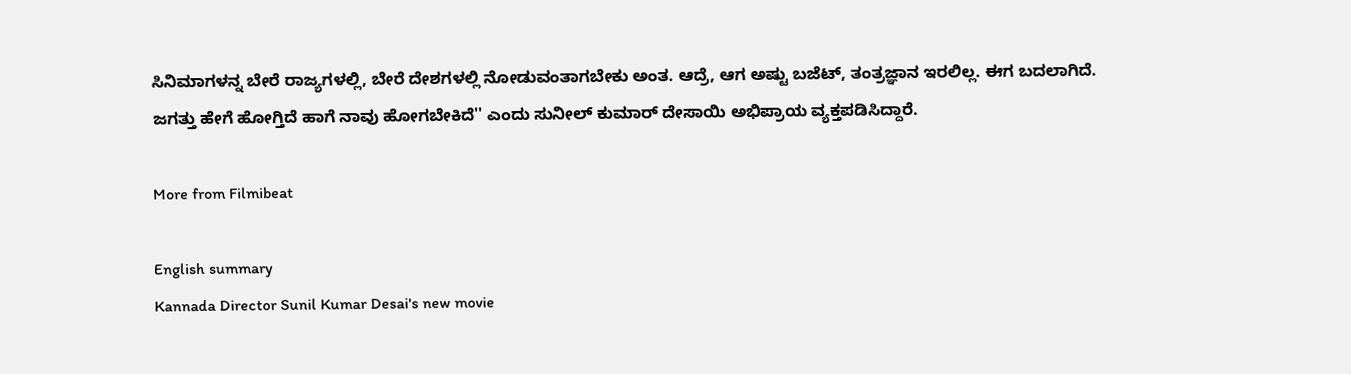ಸಿನಿಮಾಗಳನ್ನ ಬೇರೆ ರಾಜ್ಯಗಳಲ್ಲಿ, ಬೇರೆ ದೇಶಗಳಲ್ಲಿ ನೋಡುವಂತಾಗಬೇಕು ಅಂತ. ಆದ್ರೆ, ಆಗ ಅಷ್ಟು ಬಜೆಟ್, ತಂತ್ರಜ್ಞಾನ ಇರಲಿಲ್ಲ. ಈಗ ಬದಲಾಗಿದೆ. ಜಗತ್ತು ಹೇಗೆ ಹೋಗ್ತಿದೆ ಹಾಗೆ ನಾವು ಹೋಗಬೇಕಿದೆ'' ಎಂದು ಸುನೀಲ್ ಕುಮಾರ್ ದೇಸಾಯಿ ಅಭಿಪ್ರಾಯ ವ್ಯಕ್ತಪಡಿಸಿದ್ದಾರೆ.

More from Filmibeat

English summary
Kannada Director Sunil Kumar Desai's new movie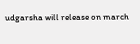udgarsha will release on march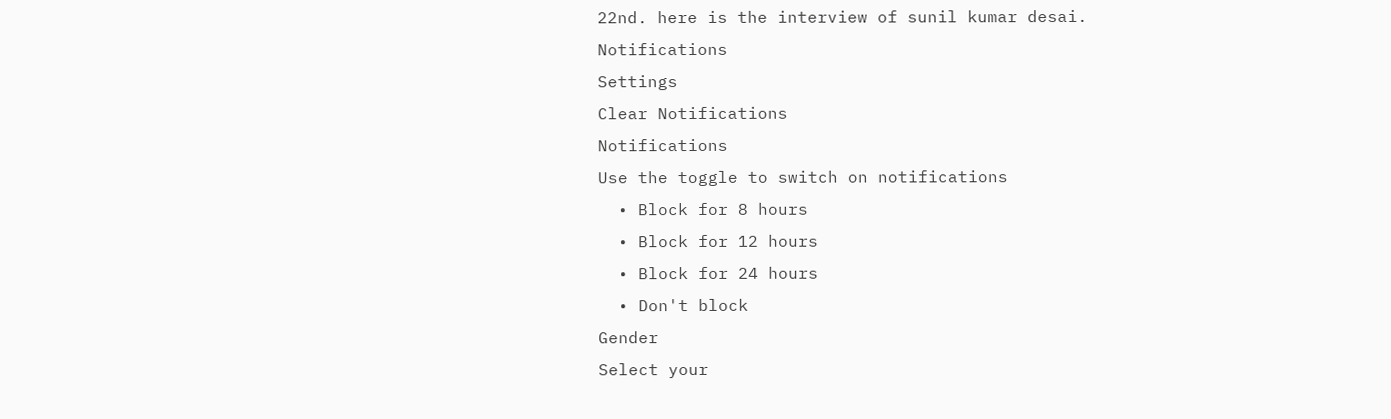22nd. here is the interview of sunil kumar desai.
Notifications
Settings
Clear Notifications
Notifications
Use the toggle to switch on notifications
  • Block for 8 hours
  • Block for 12 hours
  • Block for 24 hours
  • Don't block
Gender
Select your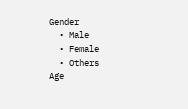Gender
  • Male
  • Female
  • Others
Age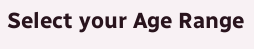Select your Age Range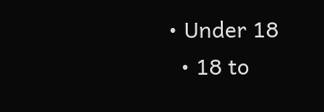• Under 18
  • 18 to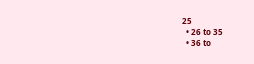25
  • 26 to 35
  • 36 to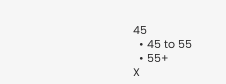45
  • 45 to 55
  • 55+
X